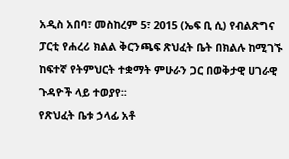አዲስ አበባ፣ መስከረም 5፣ 2015 (ኤፍ ቢ ሲ) የብልጽግና ፓርቲ የሐረሪ ክልል ቅርንጫፍ ጽህፈት ቤት በክልሉ ከሚገኙ ከፍተኛ የትምህርት ተቋማት ምሁራን ጋር በወቅታዊ ሀገራዊ ጉዳዮች ላይ ተወያየ፡፡
የጽህፈት ቤቱ ኃላፊ አቶ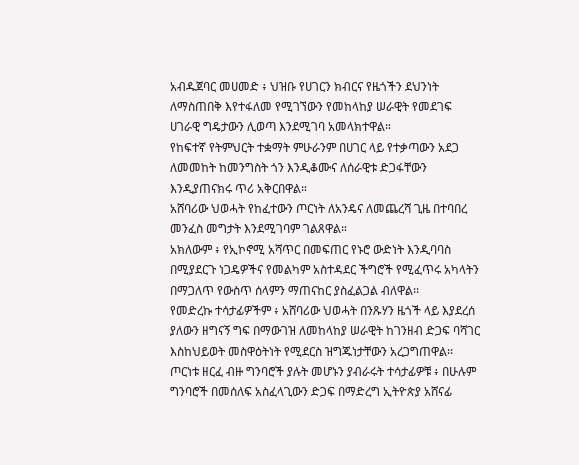አብዱጀባር መሀመድ ፥ ህዝቡ የሀገርን ክብርና የዜጎችን ደህንነት ለማስጠበቅ እየተፋለመ የሚገኘውን የመከላከያ ሠራዊት የመደገፍ ሀገራዊ ግዴታውን ሊወጣ እንደሚገባ አመላክተዋል።
የከፍተኛ የትምህርት ተቋማት ምሁራንም በሀገር ላይ የተቃጣውን አደጋ ለመመከት ከመንግስት ጎን እንዲቆሙና ለሰራዊቱ ድጋፋቸውን እንዲያጠናክሩ ጥሪ አቅርበዋል።
አሸባሪው ህወሓት የከፈተውን ጦርነት ለአንዴና ለመጨረሻ ጊዜ በተባበረ መንፈስ መግታት እንደሚገባም ገልጸዋል።
አክለውም ፥ የኢኮኖሚ አሻጥር በመፍጠር የኑሮ ውድነት እንዲባባስ በሚያደርጉ ነጋዴዎችና የመልካም አስተዳደር ችግሮች የሚፈጥሩ አካላትን በማጋለጥ የውስጥ ሰላምን ማጠናከር ያስፈልጋል ብለዋል፡፡
የመድረኩ ተሳታፊዎችም ፥ አሸባሪው ህወሓት በንጹሃን ዜጎች ላይ እያደረሰ ያለውን ዘግናኝ ግፍ በማውገዝ ለመከላከያ ሠራዊት ከገንዘብ ድጋፍ ባሻገር እስከህይወት መስዋዕትነት የሚደርስ ዝግጁነታቸውን አረጋግጠዋል፡፡
ጦርነቱ ዘርፈ ብዙ ግንባሮች ያሉት መሆኑን ያብራሩት ተሳታፊዎቹ ፥ በሁሉም ግንባሮች በመሰለፍ አስፈላጊውን ድጋፍ በማድረግ ኢትዮጵያ አሸናፊ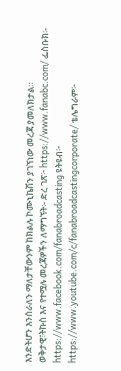እንድትሆን እንሰራለን ማለታቸውንም ከክልሉ ኮሙኒኬሽን ያገኘነው መረጃ ያመለክታል።
ወቅታዊ፣ትኩስ እና የተሟሉ መረጃዎችን ለማግኘት፡- ድረ ገጽ፦ https://www.fanabc.com/ ፌስቡክ፡- https://www.facebook.com/fanabroadcasting ዩትዩብ፦ https://www.youtube.com/c/fanabroadcastingcorporate/ ቴሌግራም፦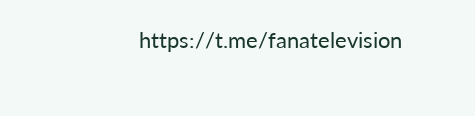https://t.me/fanatelevision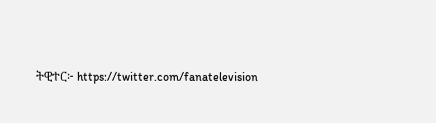ትዊተር፦ https://twitter.com/fanatelevision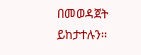በመወዳጀት ይከታተሉን፡፡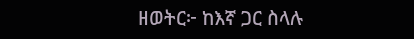ዘወትር፦ ከእኛ ጋር ስላሉ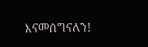እናመሰግናለን!